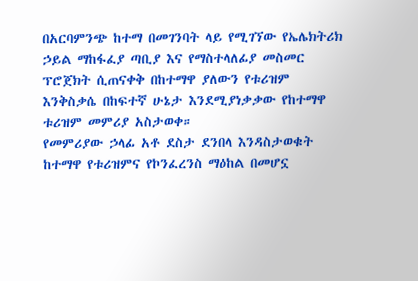በአርባምንጭ ከተማ በመገንባት ላይ የሚገኘው የኤሌክትሪክ ኃይል ማከፋፈያ ጣቢያ እና የማስተላለፊያ መስመር ፕሮጀክት ሲጠናቀቅ በከተማዋ ያለውን የቱሪዝም እንቅስቃሴ በከፍተኛ ሁኔታ እንደሚያነቃቃው የከተማዋ ቱሪዝም መምሪያ አስታወቀ።
የመምሪያው ኃላፊ አቶ ደስታ ደንበላ እንዳስታወቁት ከተማዋ የቱሪዝምና የኮንፈረንስ ማዕከል በመሆኗ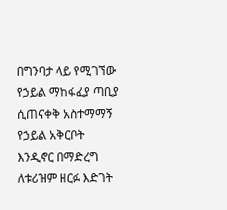በግንባታ ላይ የሚገኘው የኃይል ማከፋፈያ ጣቢያ ሲጠናቀቅ አስተማማኝ የኃይል አቅርቦት እንዲኖር በማድረግ ለቱሪዝም ዘርፉ እድገት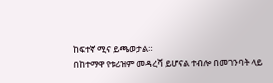ከፍተኛ ሚና ይጫወታል።
በከተማዋ የቱሪዝም መዳረሻ ይሆናል ተብሎ በመገንባት ላይ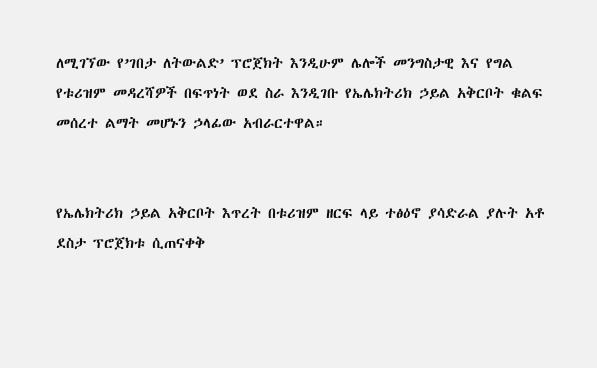ለሚገኘው የ’ገበታ ለትውልድ’ ፕሮጀክት እንዲሁም ሌሎች መንግስታዊ እና የግል የቱሪዝም መዳረሻዎች በፍጥነት ወደ ስራ እንዲገቡ የኤሌክትሪክ ኃይል አቅርቦት ቁልፍ መሰረተ ልማት መሆኑን ኃላፊው አብራርተዋል።


የኤሌክትሪክ ኃይል አቅርቦት እጥረት በቱሪዝም ዘርፍ ላይ ተፅዕኖ ያሳድራል ያሉት አቶ ደስታ ፕሮጀክቱ ሲጠናቀቅ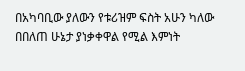በአካባቢው ያለውን የቱሪዝም ፍስት አሁን ካለው በበለጠ ሁኔታ ያነቃቀዋል የሚል እምነት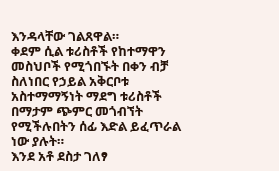እንዳላቸው ገልጸዋል።
ቀደም ሲል ቱሪስቶች የከተማዋን መስህቦች የሚጎበኙት በቀን ብቻ ስለነበር የኃይል አቅርቦቱ አስተማማኝነት ማደግ ቱሪስቶች በማታም ጭምር መጎብኘት የሚችሉበትን ሰፊ እድል ይፈጥራል ነው ያሉት።
እንደ አቶ ደስታ ገለፃ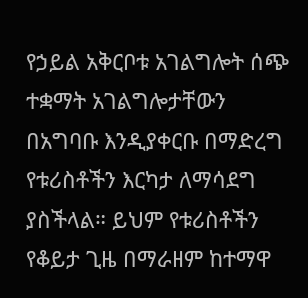የኃይል አቅርቦቱ አገልግሎት ሰጭ ተቋማት አገልግሎታቸውን በአግባቡ እንዲያቀርቡ በማድረግ የቱሪስቶችን እርካታ ለማሳደግ ያስችላል። ይህም የቱሪስቶችን የቆይታ ጊዜ በማራዘም ከተማዋ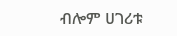ብሎም ሀገሪቱ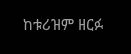ከቱሪዝም ዘርፉ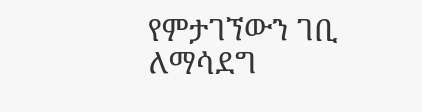የምታገኘውን ገቢ ለማሳደግ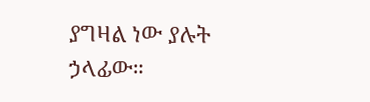ያግዛል ነው ያሉት ኃላፊው።